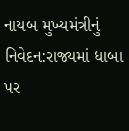નાયબ મુખ્યમંત્રીનું નિવેદન:રાજ્યમાં ધાબા પર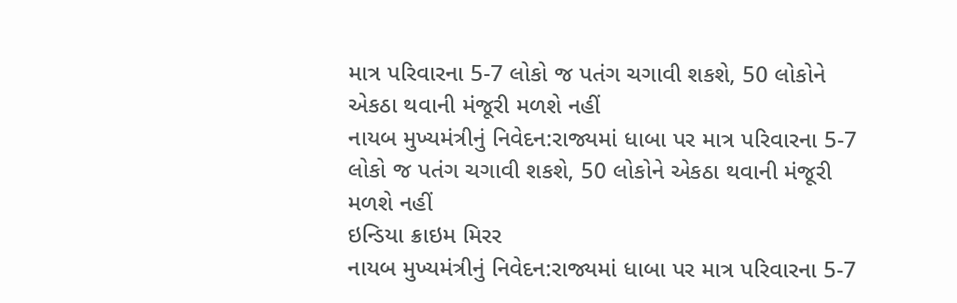માત્ર પરિવારના 5-7 લોકો જ પતંગ ચગાવી શકશે, 50 લોકોને એકઠા થવાની મંજૂરી મળશે નહીં
નાયબ મુખ્યમંત્રીનું નિવેદન:રાજ્યમાં ધાબા પર માત્ર પરિવારના 5-7 લોકો જ પતંગ ચગાવી શકશે, 50 લોકોને એકઠા થવાની મંજૂરી મળશે નહીં
ઇન્ડિયા ક્રાઇમ મિરર
નાયબ મુખ્યમંત્રીનું નિવેદન:રાજ્યમાં ધાબા પર માત્ર પરિવારના 5-7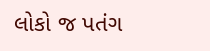લોકો જ પતંગ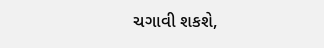ચગાવી શકશે,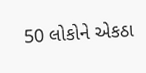50 લોકોને એકઠા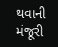થવાની મંજૂરી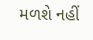મળશે નહીં